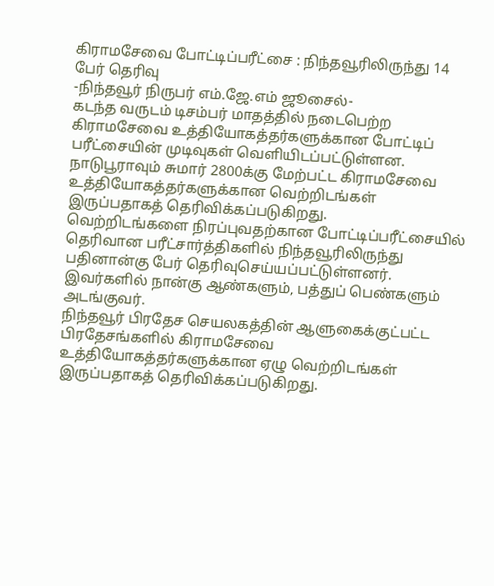கிராமசேவை போட்டிப்பரீட்சை : நிந்தவூரிலிருந்து 14 பேர் தெரிவு
-நிந்தவூர் நிருபர் எம்.ஜே.எம் ஜூசைல்-
கடந்த வருடம் டிசம்பர் மாதத்தில் நடைபெற்ற கிராமசேவை உத்தியோகத்தர்களுக்கான போட்டிப் பரீட்சையின் முடிவுகள் வெளியிடப்பட்டுள்ளன.
நாடுபூராவும் சுமார் 2800க்கு மேற்பட்ட கிராமசேவை உத்தியோகத்தர்களுக்கான வெற்றிடங்கள் இருப்பதாகத் தெரிவிக்கப்படுகிறது.
வெற்றிடங்களை நிரப்புவதற்கான போட்டிப்பரீட்சையில் தெரிவான பரீட்சார்த்திகளில் நிந்தவூரிலிருந்து பதினான்கு பேர் தெரிவுசெய்யப்பட்டுள்ளனர்.
இவர்களில் நான்கு ஆண்களும், பத்துப் பெண்களும் அடங்குவர்.
நிந்தவூர் பிரதேச செயலகத்தின் ஆளுகைக்குட்பட்ட பிரதேசங்களில் கிராமசேவை உத்தியோகத்தர்களுக்கான ஏழு வெற்றிடங்கள் இருப்பதாகத் தெரிவிக்கப்படுகிறது.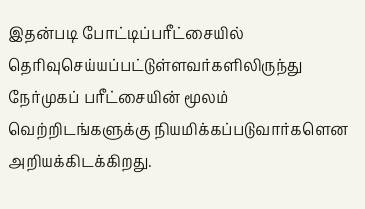இதன்படி போட்டிப்பரீட்சையில் தெரிவுசெய்யப்பட்டுள்ளவர்களிலிருந்து நேர்முகப் பரீட்சையின் மூலம் வெற்றிடங்களுக்கு நியமிக்கப்படுவார்களென அறியக்கிடக்கிறது.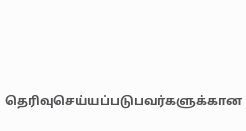தெரிவுசெய்யப்படுபவர்களுக்கான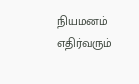நியமனம் எதிர்வரும்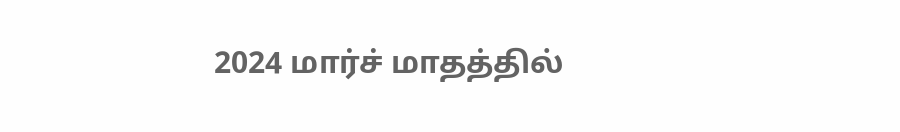2024 மார்ச் மாதத்தில்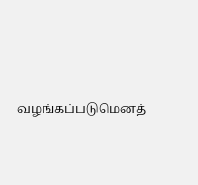வழங்கப்படுமெனத்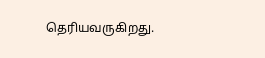தெரியவருகிறது.